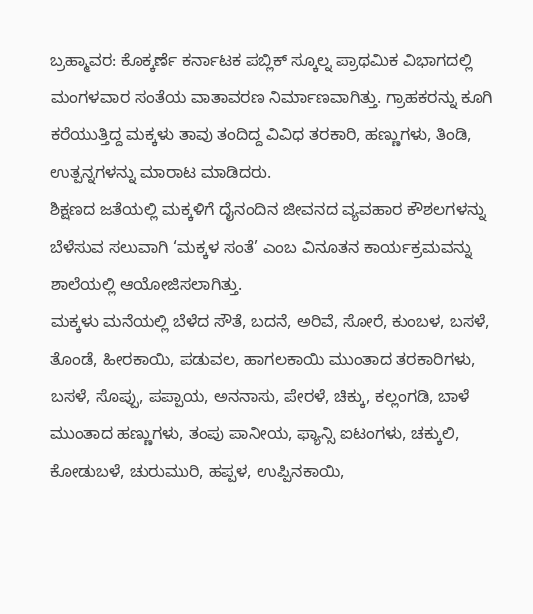ಬ್ರಹ್ಮಾವರ: ಕೊಕ್ಕರ್ಣೆ ಕರ್ನಾಟಕ ಪಬ್ಲಿಕ್ ಸ್ಕೂಲ್ನ ಪ್ರಾಥಮಿಕ ವಿಭಾಗದಲ್ಲಿ ಮಂಗಳವಾರ ಸಂತೆಯ ವಾತಾವರಣ ನಿರ್ಮಾಣವಾಗಿತ್ತು. ಗ್ರಾಹಕರನ್ನು ಕೂಗಿ ಕರೆಯುತ್ತಿದ್ದ ಮಕ್ಕಳು ತಾವು ತಂದಿದ್ದ ವಿವಿಧ ತರಕಾರಿ, ಹಣ್ಣುಗಳು, ತಿಂಡಿ, ಉತ್ಪನ್ನಗಳನ್ನು ಮಾರಾಟ ಮಾಡಿದರು.
ಶಿಕ್ಷಣದ ಜತೆಯಲ್ಲಿ ಮಕ್ಕಳಿಗೆ ದೈನಂದಿನ ಜೀವನದ ವ್ಯವಹಾರ ಕೌಶಲಗಳನ್ನು ಬೆಳೆಸುವ ಸಲುವಾಗಿ ‘ಮಕ್ಕಳ ಸಂತೆ’ ಎಂಬ ವಿನೂತನ ಕಾರ್ಯಕ್ರಮವನ್ನು ಶಾಲೆಯಲ್ಲಿ ಆಯೋಜಿಸಲಾಗಿತ್ತು.
ಮಕ್ಕಳು ಮನೆಯಲ್ಲಿ ಬೆಳೆದ ಸೌತೆ, ಬದನೆ, ಅರಿವೆ, ಸೋರೆ, ಕುಂಬಳ, ಬಸಳೆ, ತೊಂಡೆ, ಹೀರಕಾಯಿ, ಪಡುವಲ, ಹಾಗಲಕಾಯಿ ಮುಂತಾದ ತರಕಾರಿಗಳು, ಬಸಳೆ, ಸೊಪ್ಪು, ಪಪ್ಪಾಯ, ಅನನಾಸು, ಪೇರಳೆ, ಚಿಕ್ಕು, ಕಲ್ಲಂಗಡಿ, ಬಾಳೆ ಮುಂತಾದ ಹಣ್ಣುಗಳು, ತಂಪು ಪಾನೀಯ, ಫ್ಯಾನ್ಸಿ ಐಟಂಗಳು, ಚಕ್ಕುಲಿ, ಕೋಡುಬಳೆ, ಚುರುಮುರಿ, ಹಪ್ಪಳ, ಉಪ್ಪಿನಕಾಯಿ,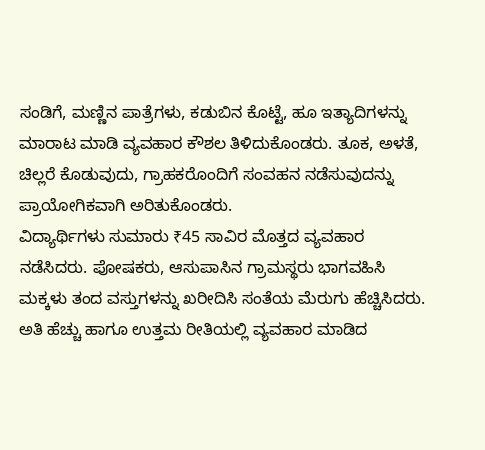ಸಂಡಿಗೆ, ಮಣ್ಣಿನ ಪಾತ್ರೆಗಳು, ಕಡುಬಿನ ಕೊಟ್ಟೆ, ಹೂ ಇತ್ಯಾದಿಗಳನ್ನು ಮಾರಾಟ ಮಾಡಿ ವ್ಯವಹಾರ ಕೌಶಲ ತಿಳಿದುಕೊಂಡರು. ತೂಕ, ಅಳತೆ, ಚಿಲ್ಲರೆ ಕೊಡುವುದು, ಗ್ರಾಹಕರೊಂದಿಗೆ ಸಂವಹನ ನಡೆಸುವುದನ್ನು ಪ್ರಾಯೋಗಿಕವಾಗಿ ಅರಿತುಕೊಂಡರು.
ವಿದ್ಯಾರ್ಥಿಗಳು ಸುಮಾರು ₹45 ಸಾವಿರ ಮೊತ್ತದ ವ್ಯವಹಾರ ನಡೆಸಿದರು. ಪೋಷಕರು, ಆಸುಪಾಸಿನ ಗ್ರಾಮಸ್ಥರು ಭಾಗವಹಿಸಿ ಮಕ್ಕಳು ತಂದ ವಸ್ತುಗಳನ್ನು ಖರೀದಿಸಿ ಸಂತೆಯ ಮೆರುಗು ಹೆಚ್ಚಿಸಿದರು. ಅತಿ ಹೆಚ್ಚು ಹಾಗೂ ಉತ್ತಮ ರೀತಿಯಲ್ಲಿ ವ್ಯವಹಾರ ಮಾಡಿದ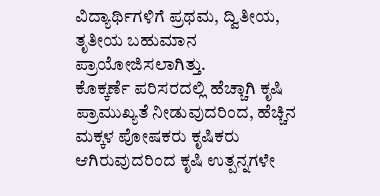ವಿದ್ಯಾರ್ಥಿಗಳಿಗೆ ಪ್ರಥಮ, ದ್ವಿತೀಯ, ತೃತೀಯ ಬಹುಮಾನ ಪ್ರಾಯೋಜಿಸಲಾಗಿತ್ತು.
ಕೊಕ್ಕರ್ಣೆ ಪರಿಸರದಲ್ಲಿ ಹೆಚ್ಚಾಗಿ ಕೃಷಿ ಪ್ರಾಮುಖ್ಯತೆ ನೀಡುವುದರಿಂದ, ಹೆಚ್ಚಿನ ಮಕ್ಕಳ ಪೋಷಕರು ಕೃಷಿಕರು ಆಗಿರುವುದರಿಂದ ಕೃಷಿ ಉತ್ಪನ್ನಗಳೇ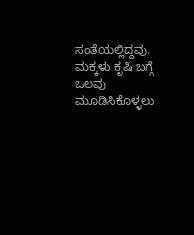ಸಂತೆಯಲ್ಲಿದ್ದವು. ಮಕ್ಕಳು ಕೃಷಿ ಬಗ್ಗೆ ಒಲವು ಮೂಡಿಸಿಕೊಳ್ಳಲು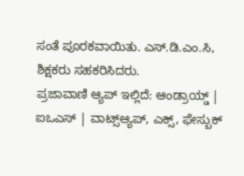ಸಂತೆ ಪೂರಕವಾಯಿತು. ಎಸ್.ಡಿ.ಎಂ.ಸಿ, ಶಿಕ್ಷಕರು ಸಹಕರಿಸಿದರು.
ಪ್ರಜಾವಾಣಿ ಆ್ಯಪ್ ಇಲ್ಲಿದೆ: ಆಂಡ್ರಾಯ್ಡ್ | ಐಒಎಸ್ | ವಾಟ್ಸ್ಆ್ಯಪ್, ಎಕ್ಸ್, ಫೇಸ್ಬುಕ್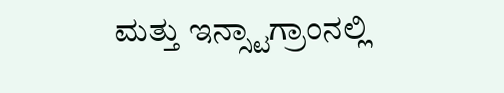ಮತ್ತು ಇನ್ಸ್ಟಾಗ್ರಾಂನಲ್ಲಿ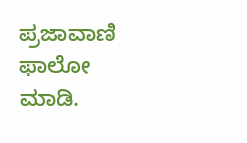ಪ್ರಜಾವಾಣಿ ಫಾಲೋ ಮಾಡಿ.